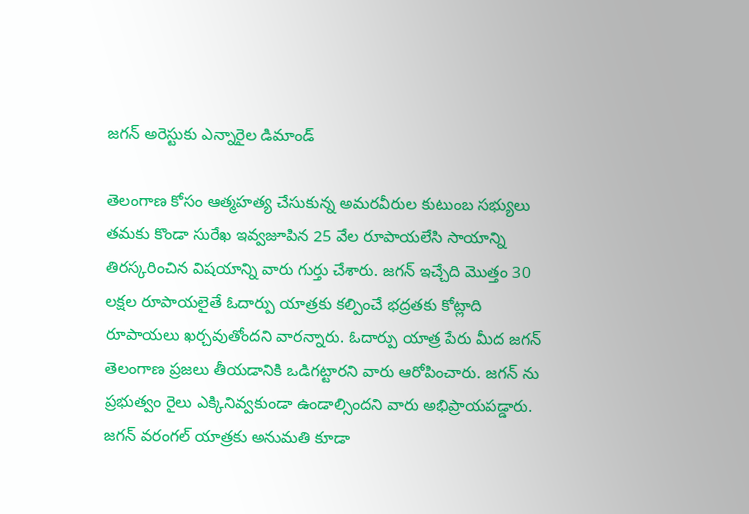జగన్ అరెస్టుకు ఎన్నారైల డిమాండ్

తెలంగాణ కోసం ఆత్మహత్య చేసుకున్న అమరవీరుల కుటుంబ సభ్యులు తమకు కొండా సురేఖ ఇవ్వజూపిన 25 వేల రూపాయలేసి సాయాన్ని తిరస్కరించిన విషయాన్ని వారు గుర్తు చేశారు. జగన్ ఇచ్చేది మొత్తం 30 లక్షల రూపాయలైతే ఓదార్పు యాత్రకు కల్పించే భద్రతకు కోట్లాది రూపాయలు ఖర్చవుతోందని వారన్నారు. ఓదార్పు యాత్ర పేరు మీద జగన్ తెలంగాణ ప్రజలు తీయడానికి ఒడిగట్టారని వారు ఆరోపించారు. జగన్ ను ప్రభుత్వం రైలు ఎక్కినివ్వకుండా ఉండాల్సిందని వారు అభిప్రాయపడ్డారు. జగన్ వరంగల్ యాత్రకు అనుమతి కూడా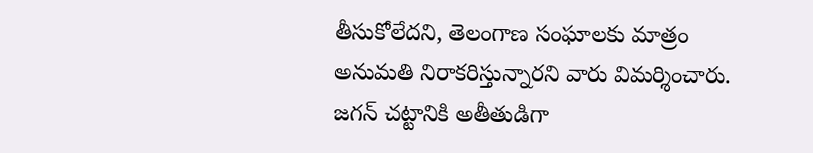తీసుకోలేదని, తెలంగాణ సంఘాలకు మాత్రం అనుమతి నిరాకరిస్తున్నారని వారు విమర్శించారు. జగన్ చట్టానికి అతీతుడిగా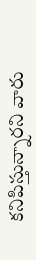కనిపిస్తున్నారని వారు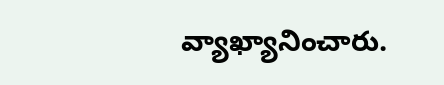వ్యాఖ్యానించారు.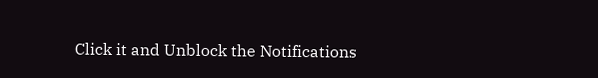Click it and Unblock the Notifications